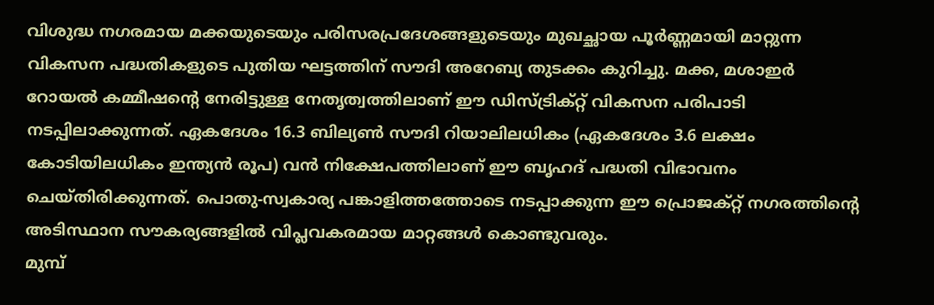വിശുദ്ധ നഗരമായ മക്കയുടെയും പരിസരപ്രദേശങ്ങളുടെയും മുഖച്ഛായ പൂർണ്ണമായി മാറ്റുന്ന വികസന പദ്ധതികളുടെ പുതിയ ഘട്ടത്തിന് സൗദി അറേബ്യ തുടക്കം കുറിച്ചു. മക്ക, മശാഇർ റോയൽ കമ്മീഷന്റെ നേരിട്ടുള്ള നേതൃത്വത്തിലാണ് ഈ ഡിസ്ട്രിക്റ്റ് വികസന പരിപാടി നടപ്പിലാക്കുന്നത്. ഏകദേശം 16.3 ബില്യൺ സൗദി റിയാലിലധികം (ഏകദേശം 3.6 ലക്ഷം കോടിയിലധികം ഇന്ത്യൻ രൂപ) വൻ നിക്ഷേപത്തിലാണ് ഈ ബൃഹദ് പദ്ധതി വിഭാവനം ചെയ്തിരിക്കുന്നത്. പൊതു-സ്വകാര്യ പങ്കാളിത്തത്തോടെ നടപ്പാക്കുന്ന ഈ പ്രൊജക്റ്റ് നഗരത്തിന്റെ അടിസ്ഥാന സൗകര്യങ്ങളിൽ വിപ്ലവകരമായ മാറ്റങ്ങൾ കൊണ്ടുവരും.
മുമ്പ്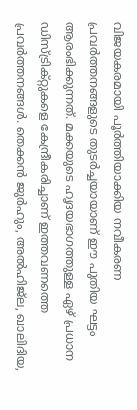വിജയകരമായി പൂർത്തിയാക്കിയ നവീകരണ പ്രവർത്തനങ്ങളുടെ തുടർച്ചയായാണ് ഈ പുതിയ ഘട്ടം ആരംഭിക്കുന്നത്. മക്കയുടെ ഹൃദയഭാഗത്തുള്ള ഏഴ് പ്രധാന ഡിസ്ട്രിക്റ്റുകളെ കേന്ദ്രീകരിച്ചാണ് ഇത്തവണത്തെ പ്രവർത്തനങ്ങൾ. തെക്കൻ ജുർഹും, അൽഹിജ്ല, ഖാലിദിയ,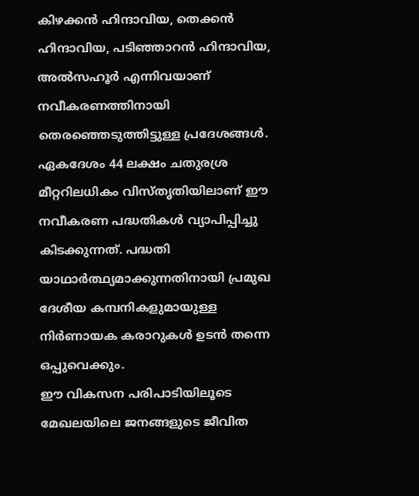കിഴക്കൻ ഹിന്ദാവിയ, തെക്കൻ ഹിന്ദാവിയ, പടിഞ്ഞാറൻ ഹിന്ദാവിയ, അൽസഹൂർ എന്നിവയാണ് നവീകരണത്തിനായി തെരഞ്ഞെടുത്തിട്ടുള്ള പ്രദേശങ്ങൾ. ഏകദേശം 44 ലക്ഷം ചതുരശ്ര മീറ്ററിലധികം വിസ്തൃതിയിലാണ് ഈ നവീകരണ പദ്ധതികൾ വ്യാപിപ്പിച്ചു കിടക്കുന്നത്. പദ്ധതി യാഥാർത്ഥ്യമാക്കുന്നതിനായി പ്രമുഖ ദേശീയ കമ്പനികളുമായുള്ള നിർണായക കരാറുകൾ ഉടൻ തന്നെ ഒപ്പുവെക്കും.
ഈ വികസന പരിപാടിയിലൂടെ മേഖലയിലെ ജനങ്ങളുടെ ജീവിത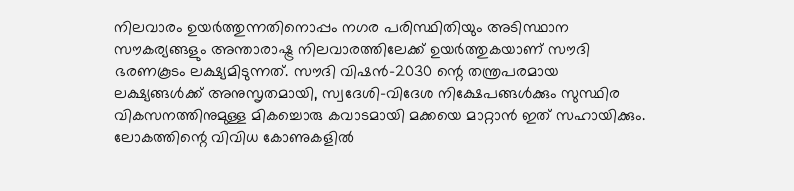നിലവാരം ഉയർത്തുന്നതിനൊപ്പം നഗര പരിസ്ഥിതിയും അടിസ്ഥാന സൗകര്യങ്ങളും അന്താരാഷ്ട്ര നിലവാരത്തിലേക്ക് ഉയർത്തുകയാണ് സൗദി ഭരണകൂടം ലക്ഷ്യമിടുന്നത്. സൗദി വിഷൻ-2030 ന്റെ തന്ത്രപരമായ ലക്ഷ്യങ്ങൾക്ക് അനുസൃതമായി, സ്വദേശി-വിദേശ നിക്ഷേപങ്ങൾക്കും സുസ്ഥിര വികസനത്തിനുമുള്ള മികച്ചൊരു കവാടമായി മക്കയെ മാറ്റാൻ ഇത് സഹായിക്കും. ലോകത്തിന്റെ വിവിധ കോണുകളിൽ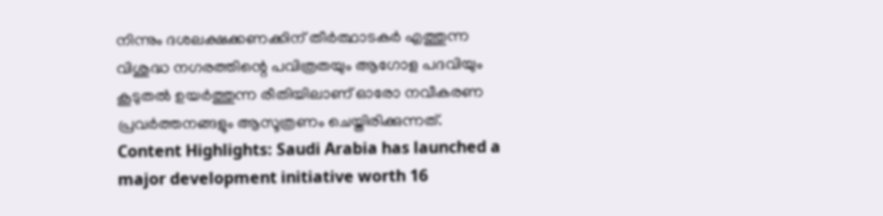നിന്നും ദശലക്ഷക്കണക്കിന് തീർത്ഥാടകർ എത്തുന്ന വിശുദ്ധ നഗരത്തിന്റെ പവിത്രതയും ആഗോള പദവിയും കൂടുതൽ ഉയർത്തുന്ന രീതിയിലാണ് ഓരോ നവീകരണ പ്രവർത്തനങ്ങളും ആസൂത്രണം ചെയ്തിരിക്കുന്നത്.
Content Highlights: Saudi Arabia has launched a major development initiative worth 16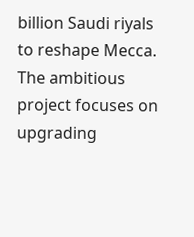billion Saudi riyals to reshape Mecca. The ambitious project focuses on upgrading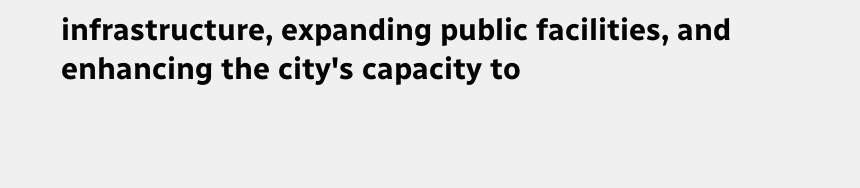infrastructure, expanding public facilities, and enhancing the city's capacity to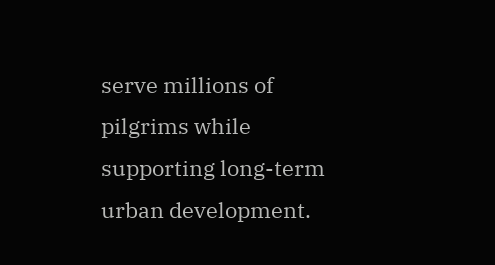serve millions of pilgrims while supporting long-term urban development.